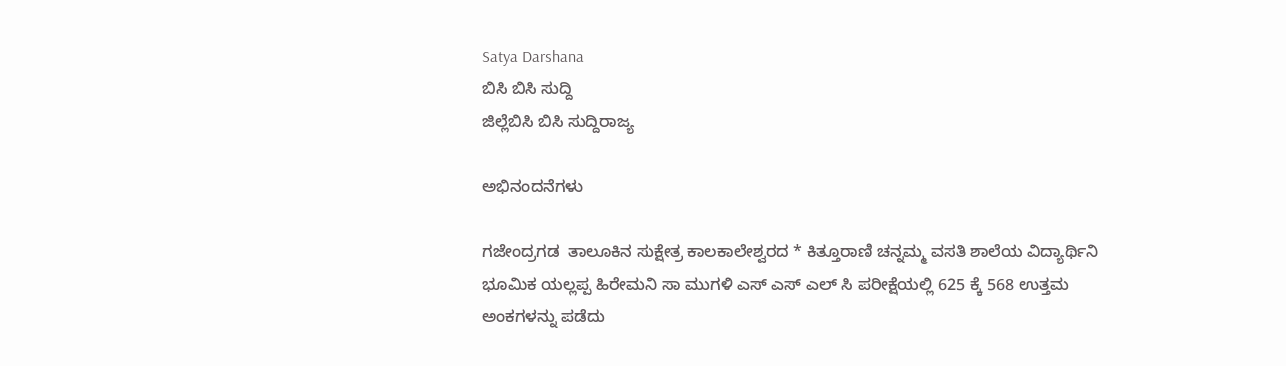Satya Darshana
ಬಿಸಿ ಬಿಸಿ ಸುದ್ದಿ
ಜಿಲ್ಲೆಬಿಸಿ ಬಿಸಿ ಸುದ್ದಿರಾಜ್ಯ

ಅಭಿನಂದನೆಗಳು

ಗಜೇಂದ್ರಗಡ  ತಾಲೂಕಿನ ಸುಕ್ಷೇತ್ರ ಕಾಲಕಾಲೇಶ್ವರದ * ಕಿತ್ತೂರಾಣಿ ಚನ್ನಮ್ಮ ವಸತಿ ಶಾಲೆಯ ವಿದ್ಯಾರ್ಥಿನಿ ಭೂಮಿಕ ಯಲ್ಲಪ್ಪ ಹಿರೇಮನಿ ಸಾ ಮುಗಳಿ ಎಸ್ ಎಸ್ ಎಲ್ ಸಿ ಪರೀಕ್ಷೆಯಲ್ಲಿ 625 ಕ್ಕೆ 568 ಉತ್ತಮ ಅಂಕಗಳನ್ನು ಪಡೆದು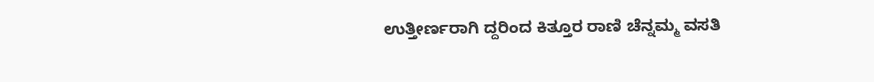ಉತ್ತೀರ್ಣರಾಗಿ ದ್ದರಿಂದ ಕಿತ್ತೂರ ರಾಣಿ ಚೆನ್ನಮ್ಮ ವಸತಿ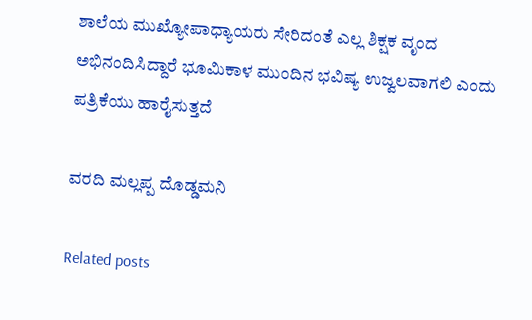ಶಾಲೆಯ ಮುಖ್ಯೋಪಾಧ್ಯಾಯರು ಸೇರಿದಂತೆ ಎಲ್ಲ ಶಿಕ್ಷಕ ವೃಂದ ಅಭಿನಂದಿಸಿದ್ದಾರೆ ಭೂಮಿಕಾಳ ಮುಂದಿನ ಭವಿಷ್ಯ ಉಜ್ವಲವಾಗಲಿ ಎಂದು ಪತ್ರಿಕೆಯು ಹಾರೈಸುತ್ತದೆ

ವರದಿ ಮಲ್ಲಪ್ಪ ದೊಡ್ಡಮನಿ

Related posts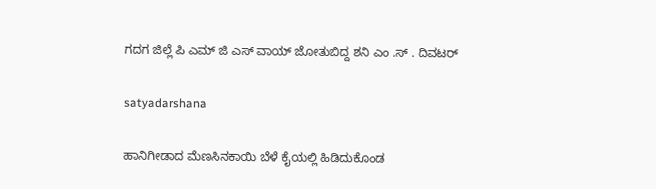ಗದಗ ಜಿಲ್ಲೆ ಪಿ ಎಮ್ ಜಿ ಎಸ್ ವಾಯ್ ಜೋತುಬಿದ್ದ ಶನಿ ಎಂ .ಸ್ . ದಿವಟರ್

satyadarshana

ಹಾನಿಗೀಡಾದ ಮೆಣಸಿನಕಾಯಿ ಬೆಳೆ ಕೈಯಲ್ಲಿ ಹಿಡಿದುಕೊಂಡ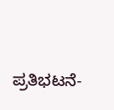ಪ್ರತಿಭಟನೆ-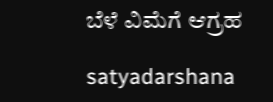ಬೆಳೆ ವಿಮೆಗೆ ಆಗ್ರಹ

satyadarshana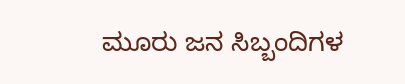ಮೂರು ಜನ ಸಿಬ್ಬಂದಿಗಳ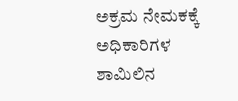ಅಕ್ರಮ ನೇಮಕಕ್ಕೆ ಅಧಿಕಾರಿಗಳ ಶಾಮಿಲಿನ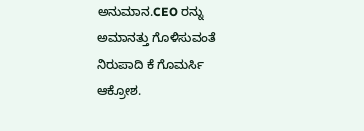ಅನುಮಾನ.CEO ರನ್ನು ಅಮಾನತ್ತು ಗೊಳಿಸುವಂತೆ ನಿರುಪಾದಿ ಕೆ ಗೊಮರ್ಸಿ ಆಕ್ರೋಶ.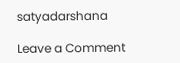satyadarshana

Leave a Comment